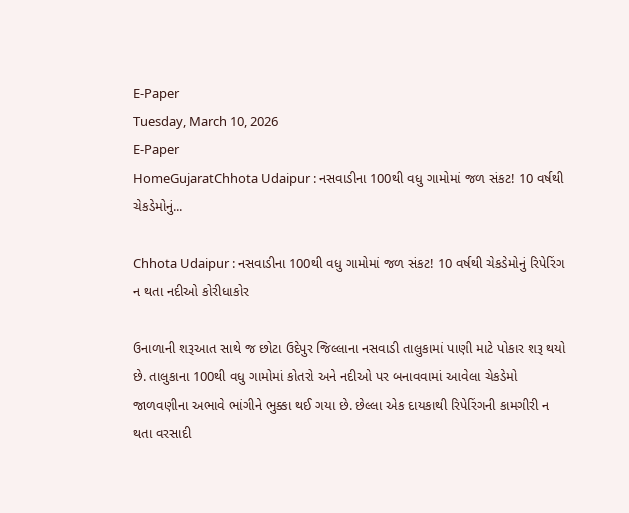E-Paper
Tuesday, March 10, 2026
E-Paper
HomeGujaratChhota Udaipur : નસવાડીના 100થી વધુ ગામોમાં જળ સંકટ! 10 વર્ષથી ચેકડેમોનું...

Chhota Udaipur : નસવાડીના 100થી વધુ ગામોમાં જળ સંકટ! 10 વર્ષથી ચેકડેમોનું રિપેરિંગ ન થતા નદીઓ કોરીધાકોર

ઉનાળાની શરૂઆત સાથે જ છોટા ઉદેપુર જિલ્લાના નસવાડી તાલુકામાં પાણી માટે પોકાર શરૂ થયો છે. તાલુકાના 100થી વધુ ગામોમાં કોતરો અને નદીઓ પર બનાવવામાં આવેલા ચેકડેમો જાળવણીના અભાવે ભાંગીને ભુક્કા થઈ ગયા છે. છેલ્લા એક દાયકાથી રિપેરિંગની કામગીરી ન થતા વરસાદી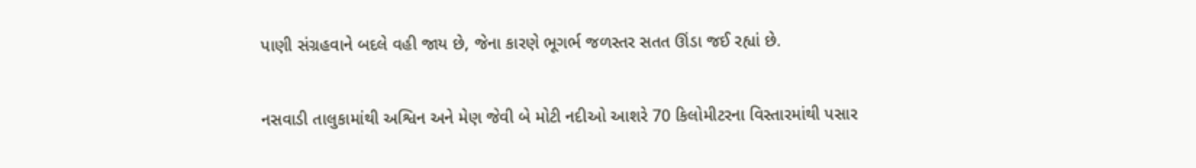પાણી સંગ્રહવાને બદલે વહી જાય છે, જેના કારણે ભૂગર્ભ જળસ્તર સતત ઊંડા જઈ રહ્યાં છે.

નસવાડી તાલુકામાંથી અશ્વિન અને મેણ જેવી બે મોટી નદીઓ આશરે 70 કિલોમીટરના વિસ્તારમાંથી પસાર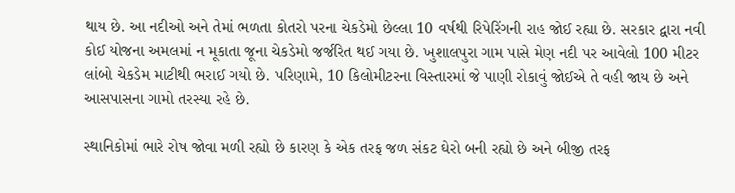થાય છે. આ નદીઓ અને તેમાં ભળતા કોતરો પરના ચેકડેમો છેલ્લા 10 વર્ષથી રિપેરિંગની રાહ જોઈ રહ્યા છે. સરકાર દ્વારા નવી કોઈ યોજના અમલમાં ન મૂકાતા જૂના ચેકડેમો જર્જરિત થઈ ગયા છે. ખુશાલપુરા ગામ પાસે મેણ નદી પર આવેલો 100 મીટર લાંબો ચેકડેમ માટીથી ભરાઈ ગયો છે. પરિણામે, 10 કિલોમીટરના વિસ્તારમાં જે પાણી રોકાવું જોઈએ તે વહી જાય છે અને આસપાસના ગામો તરસ્યા રહે છે.

સ્થાનિકોમાં ભારે રોષ જોવા મળી રહ્યો છે કારણ કે એક તરફ જળ સંકટ ઘેરો બની રહ્યો છે અને બીજી તરફ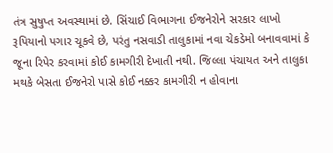તંત્ર સુષુપ્ત અવસ્થામાં છે. સિંચાઈ વિભાગના ઈજનેરોને સરકાર લાખો રૂપિયાનો પગાર ચૂકવે છે, પરંતુ નસવાડી તાલુકામાં નવા ચેકડેમો બનાવવામાં કે જૂના રિપેર કરવામાં કોઈ કામગીરી દેખાતી નથી. જિલ્લા પંચાયત અને તાલુકા મથકે બેસતા ઈજનેરો પાસે કોઈ નક્કર કામગીરી ન હોવાના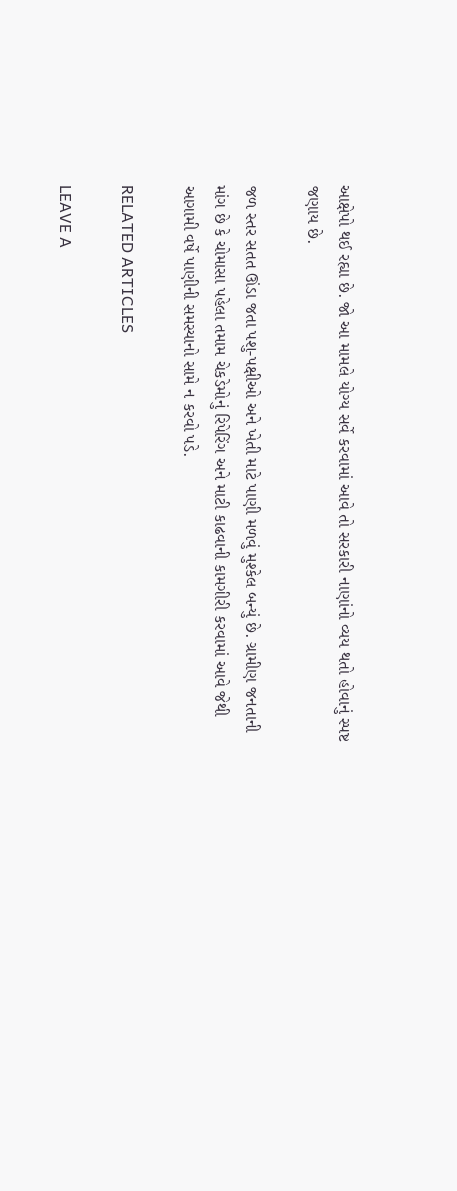આક્ષેપો થઈ રહ્યા છે. જો આ મામલે યોગ્ય સર્વે કરવામાં આવે તો સરકારી નાણાંનો વ્યય થતો હોવાનું સ્પષ્ટ જણાય છે.

જળ સ્તર સતત ઊંડા જતા પશુ-પક્ષીઓ અને ખેતી માટે પાણી મળવું મુશ્કેલ બન્યું છે. ગ્રામીણ જનતાની માંગ છે કે ચોમાસા પહેલા તમામ ચેકડેમોનું રિપેરિંગ અને માટી કાઢવાની કામગીરી કરવામાં આવે જેથી આગામી વર્ષે પાણીની સમસ્યાનો સામે ન કરવો પડે.

RELATED ARTICLES

LEAVE A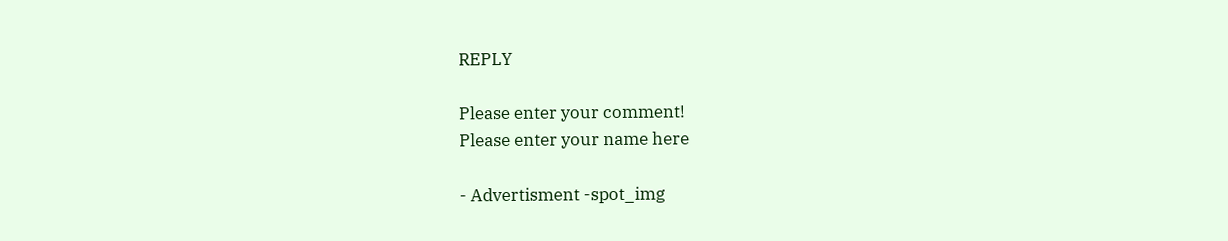REPLY

Please enter your comment!
Please enter your name here

- Advertisment -spot_img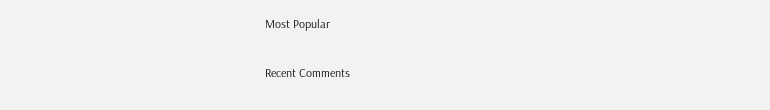Most Popular

Recent Comments